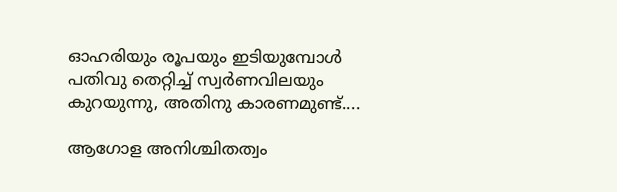ഓഹരിയും രൂപയും ഇടിയുമ്പോള്‍ പതിവു തെറ്റിച്ച് സ്വര്‍ണവിലയും കുറയുന്നു, അതിനു കാരണമുണ്ട്....

ആഗോള അനിശ്ചിതത്വം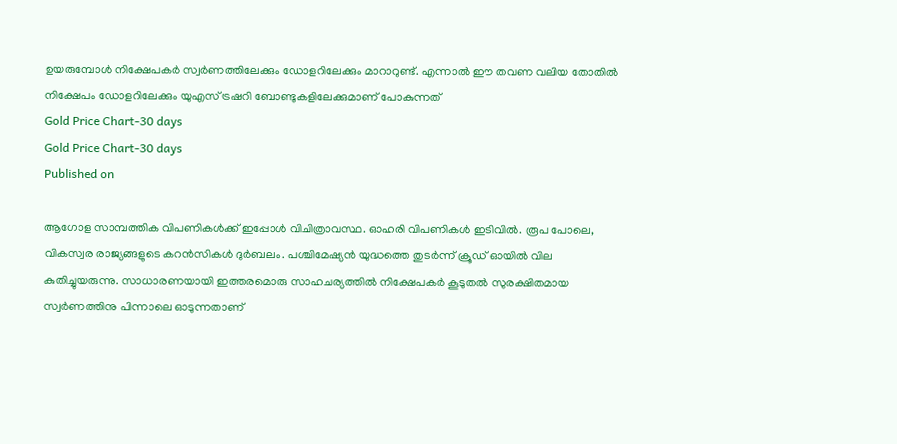ഉയരുമ്പോള്‍ നിക്ഷേപകര്‍ സ്വര്‍ണത്തിലേക്കും ഡോളറിലേക്കും മാറാറുണ്ട്. എന്നാല്‍ ഈ തവണ വലിയ തോതില്‍ നിക്ഷേപം ഡോളറിലേക്കും യുഎസ് ട്രഷറി ബോണ്ടുകളിലേക്കുമാണ് പോകുന്നത്
Gold Price Chart-30 days
Gold Price Chart-30 days
Published on

ആഗോള സാമ്പത്തിക വിപണികള്‍ക്ക് ഇപ്പോള്‍ വിചിത്രാവസ്ഥ. ഓഹരി വിപണികള്‍ ഇടിവില്‍. രൂപ പോലെ, വികസ്വര രാജ്യങ്ങളുടെ കറന്‍സികള്‍ ദുര്‍ബലം. പശ്ചിമേഷ്യന്‍ യുദ്ധത്തെ തുടര്‍ന്ന് ക്രൂഡ് ഓയില്‍ വില കുതിച്ചുയരുന്നു. സാധാരണയായി ഇത്തരമൊരു സാഹചര്യത്തില്‍ നിക്ഷേപകര്‍ കൂടുതല്‍ സുരക്ഷിതമായ സ്വര്‍ണത്തിനു പിന്നാലെ ഓടുന്നതാണ്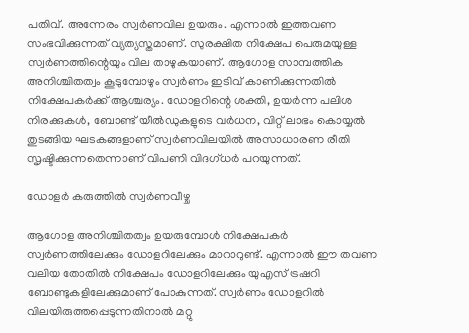പതിവ്. അന്നേരം സ്വര്‍ണവില ഉയരും. എന്നാല്‍ ഇത്തവണ സംഭവിക്കുന്നത് വ്യത്യസ്തമാണ്. സുരക്ഷിത നിക്ഷേപ പെരുമയുള്ള സ്വര്‍ണത്തിന്റെയും വില താഴുകയാണ്. ആഗോള സാമ്പത്തിക അനിശ്ചിതത്വം കൂടുമ്പോഴും സ്വര്‍ണം ഇടിവ് കാണിക്കുന്നതില്‍ നിക്ഷേപകര്‍ക്ക് ആശ്ചര്യം. ഡോളറിന്റെ ശക്തി, ഉയര്‍ന്ന പലിശ നിരക്കുകള്‍, ബോണ്ട് യീല്‍ഡുകളുടെ വര്‍ധന, വിറ്റ് ലാഭം കൊയ്യല്‍ തുടങ്ങിയ ഘടകങ്ങളാണ് സ്വര്‍ണവിലയില്‍ അസാധാരണ രീതി സൃഷ്ടിക്കുന്നതെന്നാണ് വിപണി വിദഗ്ധര്‍ പറയുന്നത്.

ഡോളര്‍ കരുത്തില്‍ സ്വര്‍ണവീഴ്ച

ആഗോള അനിശ്ചിതത്വം ഉയരുമ്പോള്‍ നിക്ഷേപകര്‍ സ്വര്‍ണത്തിലേക്കും ഡോളറിലേക്കും മാറാറുണ്ട്. എന്നാല്‍ ഈ തവണ വലിയ തോതില്‍ നിക്ഷേപം ഡോളറിലേക്കും യുഎസ് ട്രഷറി ബോണ്ടുകളിലേക്കുമാണ് പോകുന്നത്. സ്വര്‍ണം ഡോളറില്‍ വിലയിരുത്തപ്പെടുന്നതിനാല്‍ മറ്റു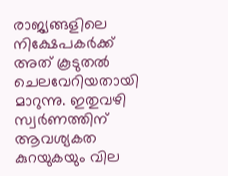രാജ്യങ്ങളിലെ നിക്ഷേപകര്‍ക്ക് അത് കൂടുതല്‍ ചെലവേറിയതായി മാറുന്നു. ഇതുവഴി സ്വര്‍ണത്തിന് ആവശ്യകത കുറയുകയും വില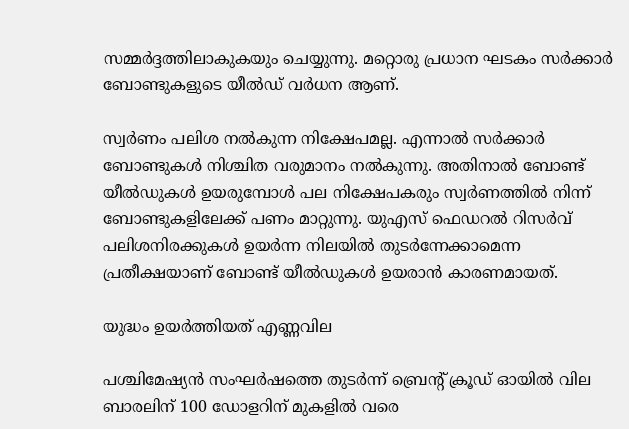സമ്മര്‍ദ്ദത്തിലാകുകയും ചെയ്യുന്നു. മറ്റൊരു പ്രധാന ഘടകം സര്‍ക്കാര്‍ ബോണ്ടുകളുടെ യീല്‍ഡ് വര്‍ധന ആണ്.

സ്വര്‍ണം പലിശ നല്‍കുന്ന നിക്ഷേപമല്ല. എന്നാല്‍ സര്‍ക്കാര്‍ ബോണ്ടുകള്‍ നിശ്ചിത വരുമാനം നല്‍കുന്നു. അതിനാല്‍ ബോണ്ട് യീല്‍ഡുകള്‍ ഉയരുമ്പോള്‍ പല നിക്ഷേപകരും സ്വര്‍ണത്തില്‍ നിന്ന് ബോണ്ടുകളിലേക്ക് പണം മാറ്റുന്നു. യുഎസ് ഫെഡറല്‍ റിസര്‍വ് പലിശനിരക്കുകള്‍ ഉയര്‍ന്ന നിലയില്‍ തുടര്‍ന്നേക്കാമെന്ന പ്രതീക്ഷയാണ് ബോണ്ട് യീല്‍ഡുകള്‍ ഉയരാന്‍ കാരണമായത്.

യുദ്ധം ഉയര്‍ത്തിയത് എണ്ണവില

പശ്ചിമേഷ്യന്‍ സംഘര്‍ഷത്തെ തുടര്‍ന്ന് ബ്രെന്റ് ക്രൂഡ് ഓയില്‍ വില ബാരലിന് 100 ഡോളറിന് മുകളില്‍ വരെ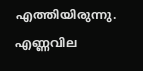എത്തിയിരുന്നു. എണ്ണവില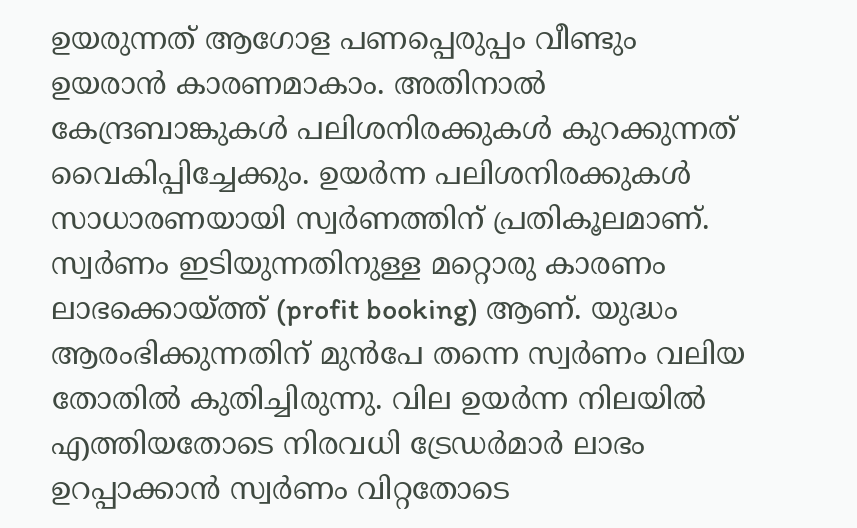ഉയരുന്നത് ആഗോള പണപ്പെരുപ്പം വീണ്ടും ഉയരാന്‍ കാരണമാകാം. അതിനാല്‍ കേന്ദ്രബാങ്കുകള്‍ പലിശനിരക്കുകള്‍ കുറക്കുന്നത് വൈകിപ്പിച്ചേക്കും. ഉയര്‍ന്ന പലിശനിരക്കുകള്‍ സാധാരണയായി സ്വര്‍ണത്തിന് പ്രതികൂലമാണ്. സ്വര്‍ണം ഇടിയുന്നതിനുള്ള മറ്റൊരു കാരണം ലാഭക്കൊയ്ത്ത് (profit booking) ആണ്. യുദ്ധം ആരംഭിക്കുന്നതിന് മുന്‍പേ തന്നെ സ്വര്‍ണം വലിയ തോതില്‍ കുതിച്ചിരുന്നു. വില ഉയര്‍ന്ന നിലയില്‍ എത്തിയതോടെ നിരവധി ട്രേഡര്‍മാര്‍ ലാഭം ഉറപ്പാക്കാന്‍ സ്വര്‍ണം വിറ്റതോടെ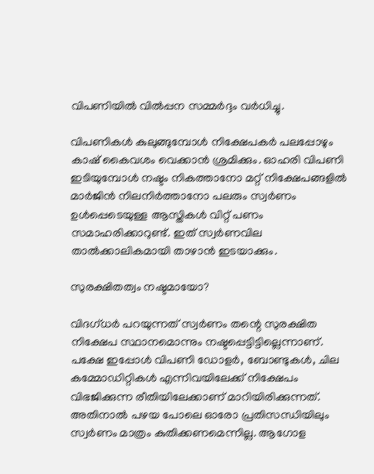വിപണിയില്‍ വില്‍പ്പന സമ്മര്‍ദ്ദം വര്‍ധിച്ചു.

വിപണികള്‍ കുലുങ്ങുമ്പോള്‍ നിക്ഷേപകര്‍ പലപ്പോഴും കാഷ് കൈവശം വെക്കാന്‍ ശ്രമിക്കും. ഓഹരി വിപണി ഇടിയുമ്പോള്‍ നഷ്ടം നികത്താനോ മറ്റ് നിക്ഷേപങ്ങളില്‍ മാര്‍ജിന്‍ നിലനിര്‍ത്താനോ പലരും സ്വര്‍ണം ഉള്‍പ്പെടെയുള്ള ആസ്തികള്‍ വിറ്റ് പണം സമാഹരിക്കാറുണ്ട്. ഇത് സ്വര്‍ണവില താല്‍ക്കാലികമായി താഴാന്‍ ഇടയാക്കും.

സുരക്ഷിതത്വം നഷ്ടമായോ?

വിദഗ്ധര്‍ പറയുന്നത് സ്വര്‍ണം തന്റെ സുരക്ഷിത നിക്ഷേപ സ്ഥാനമൊന്നും നഷ്ടപ്പെട്ടിട്ടില്ലെന്നാണ്. പക്ഷേ ഇപ്പോള്‍ വിപണി ഡോളര്‍, ബോണ്ടുകള്‍, ചില കമ്മോഡിറ്റികള്‍ എന്നിവയിലേക്ക് നിക്ഷേപം വിഭജിക്കുന്ന രീതിയിലേക്കാണ് മാറിയിരിക്കുന്നത്. അതിനാല്‍ പഴയ പോലെ ഓരോ പ്രതിസന്ധിയിലും സ്വര്‍ണം മാത്രം കുതിക്കണമെന്നില്ല. ആഗോള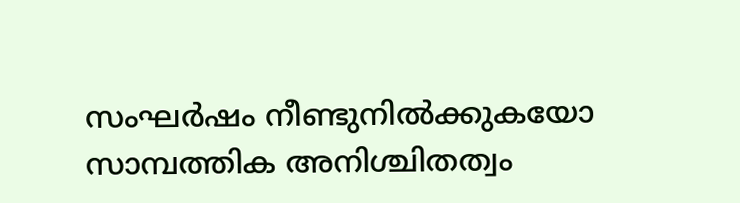സംഘര്‍ഷം നീണ്ടുനില്‍ക്കുകയോ സാമ്പത്തിക അനിശ്ചിതത്വം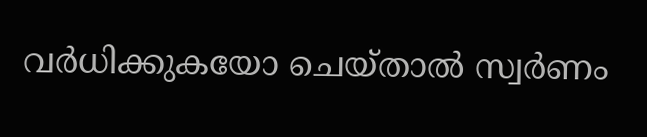വര്‍ധിക്കുകയോ ചെയ്താല്‍ സ്വര്‍ണം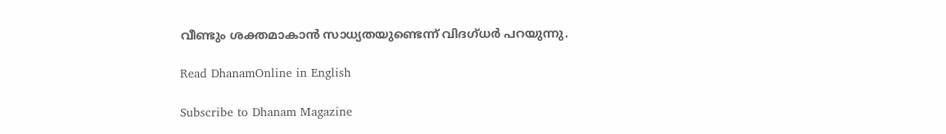വീണ്ടും ശക്തമാകാന്‍ സാധ്യതയുണ്ടെന്ന് വിദഗ്ധര്‍ പറയുന്നു.

Read DhanamOnline in English

Subscribe to Dhanam Magazine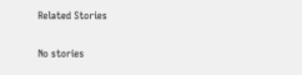Related Stories

No stories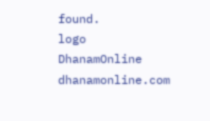found.
logo
DhanamOnline
dhanamonline.com